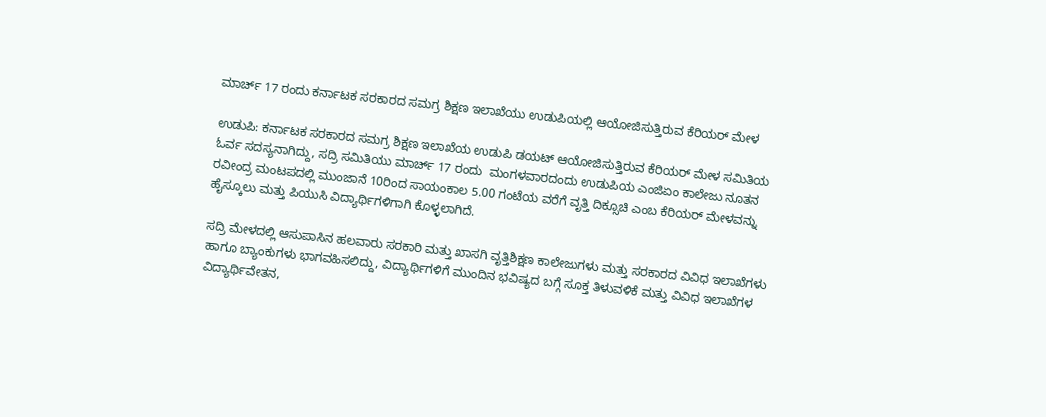ಮಾರ್ಚ್ 17 ರಂದು ಕರ್ನಾಟಕ ಸರಕಾರದ ಸಮಗ್ರ ಶಿಕ್ಷಣ ಇಲಾಖೆಯು ಉಡುಪಿಯಲ್ಲಿ ಆಯೋಜಿಸುತ್ತಿರುವ ಕೆರಿಯರ್‌ ಮೇಳ

ಉಡುಪಿ: ಕರ್ನಾಟಕ ಸರಕಾರದ ಸಮಗ್ರ ಶಿಕ್ಷಣ ಇಲಾಖೆಯ ಉಡುಪಿ ಡಯಟ್‌ ಆಯೋಜಿಸುತ್ತಿರುವ ಕೆರಿಯರ್‌ ಮೇಳ ಸಮಿತಿಯ ಓರ್ವ ಸದಸ್ಯನಾಗಿದ್ದು, ಸದ್ರಿ ಸಮಿತಿಯು ಮಾರ್ಚ್ 17 ರಂದು  ಮಂಗಳವಾರದಂದು ಉಡುಪಿಯ ಎಂಜಿಏಂ ಕಾಲೇಜು ನೂತನ ರವೀಂದ್ರ ಮಂಟಪದಲ್ಲಿ ಮುಂಜಾನೆ 10ರಿಂದ ಸಾಯಂಕಾಲ 5.00 ಗಂಟೆಯ ವರೆಗೆ ವೃತ್ತಿ ದಿಕ್ಸೂಚಿ ಎಂಬ ಕೆರಿಯರ್‌ ಮೇಳವನ್ನು ಹೈಸ್ಕೂಲು ಮತ್ತು ಪಿಯುಸಿ ವಿದ್ಯಾರ್ಥಿಗಳಿಗಾಗಿ ಕೊಳ್ಳಲಾಗಿದೆ.

ಸದ್ರಿ ಮೇಳದಲ್ಲಿ ಆಸುಪಾಸಿನ ಹಲವಾರು ಸರಕಾರಿ ಮತ್ತು ಖಾಸಗಿ ವೃತ್ತಿಶಿಕ್ಷಣ ಕಾಲೇಜುಗಳು ಮತ್ತು ಸರಕಾರದ ವಿವಿಧ ಇಲಾಖೆಗಳು ಹಾಗೂ ಬ್ಯಾಂಕುಗಳು ಭಾಗವಹಿಸಲಿದ್ದು, ವಿದ್ಯಾರ್ಥಿಗಳಿಗೆ ಮುಂದಿನ ಭವಿಷ್ಯದ ಬಗ್ಗೆ ಸೂಕ್ತ ತಿಳುವಳಿಕೆ ಮತ್ತು ವಿವಿಧ ಇಲಾಖೆಗಳ ವಿದ್ಯಾರ್ಥಿವೇತನ,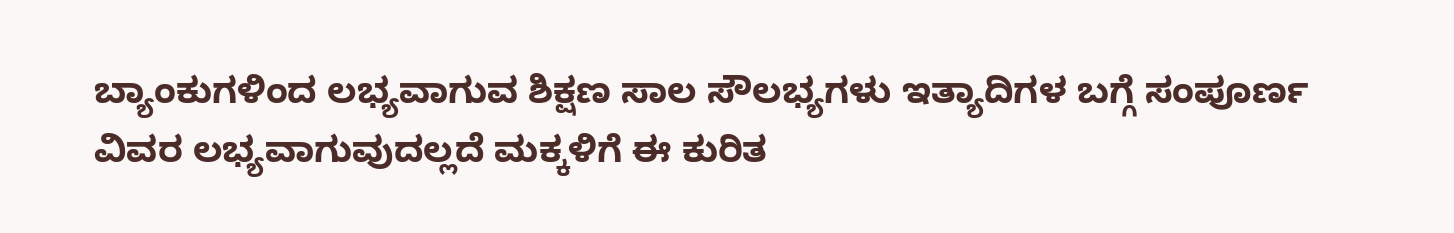ಬ್ಯಾಂಕುಗಳಿಂದ ಲಭ್ಯವಾಗುವ ಶಿಕ್ಷಣ ಸಾಲ ಸೌಲಭ್ಯಗಳು ಇತ್ಯಾದಿಗಳ ಬಗ್ಗೆ ಸಂಪೂರ್ಣ ವಿವರ ಲಭ್ಯವಾಗುವುದಲ್ಲದೆ ಮಕ್ಕಳಿಗೆ ಈ ಕುರಿತ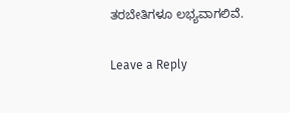ತರಬೇತಿಗಳೂ ಲಭ್ಯವಾಗಲಿವೆ.

Leave a Reply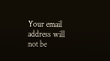Your email address will not be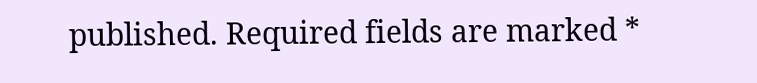published. Required fields are marked *